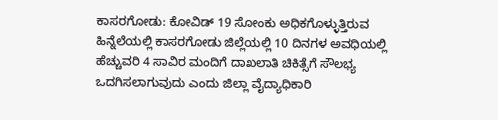ಕಾಸರಗೋಡು: ಕೋವಿಡ್ 19 ಸೋಂಕು ಅಧಿಕಗೊಳ್ಳುತ್ತಿರುವ ಹಿನ್ನೆಲೆಯಲ್ಲಿ ಕಾಸರಗೋಡು ಜಿಲ್ಲೆಯಲ್ಲಿ 10 ದಿನಗಳ ಅವಧಿಯಲ್ಲಿ ಹೆಚ್ಚುವರಿ 4 ಸಾವಿರ ಮಂದಿಗೆ ದಾಖಲಾತಿ ಚಿಕಿತ್ಸೆಗೆ ಸೌಲಭ್ಯ ಒದಗಿಸಲಾಗುವುದು ಎಂದು ಜಿಲ್ಲಾ ವೈದ್ಯಾಧಿಕಾರಿ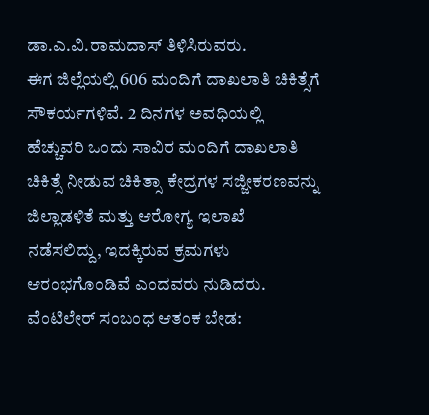ಡಾ.ಎ.ವಿ.ರಾಮದಾಸ್ ತಿಳಿಸಿರುವರು.
ಈಗ ಜಿಲ್ಲೆಯಲ್ಲಿ 606 ಮಂದಿಗೆ ದಾಖಲಾತಿ ಚಿಕಿತ್ಸೆಗೆ ಸೌಕರ್ಯಗಳಿವೆ. 2 ದಿನಗಳ ಅವಧಿಯಲ್ಲಿ ಹೆಚ್ಚುವರಿ ಒಂದು ಸಾವಿರ ಮಂದಿಗೆ ದಾಖಲಾತಿ ಚಿಕಿತ್ಸೆ ನೀಡುವ ಚಿಕಿತ್ಸಾ ಕೇದ್ರಗಳ ಸಜ್ಜೀಕರಣವನ್ನು ಜಿಲ್ಲಾಡಳಿತೆ ಮತ್ತು ಆರೋಗ್ಯ ಇಲಾಖೆ ನಡೆಸಲಿದ್ದು, ಇದಕ್ಕಿರುವ ಕ್ರಮಗಳು ಆರಂಭಗೊಂಡಿವೆ ಎಂದವರು ನುಡಿದರು.
ವೆಂಟಿಲೇರ್ ಸಂಬಂಧ ಆತಂಕ ಬೇಡ: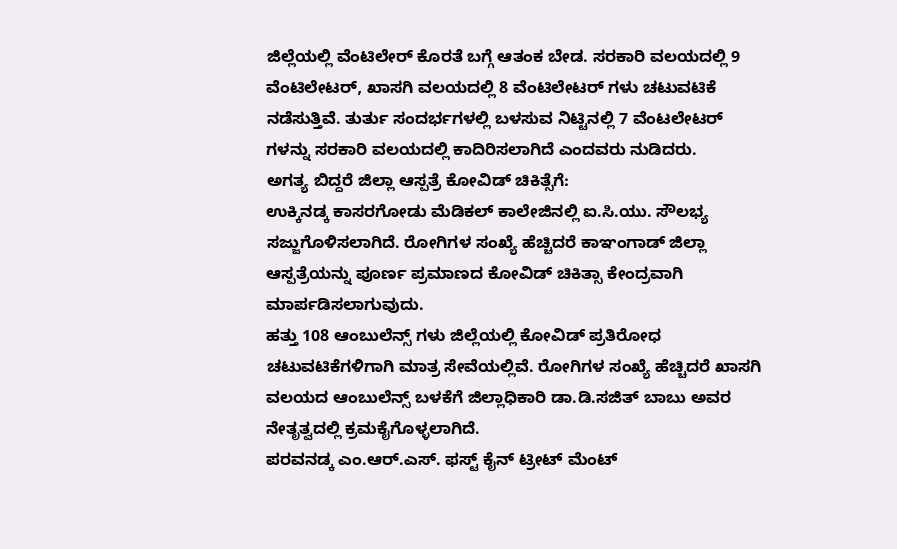ಜಿಲ್ಲೆಯಲ್ಲಿ ವೆಂಟಿಲೇರ್ ಕೊರತೆ ಬಗ್ಗೆ ಆತಂಕ ಬೇಡ. ಸರಕಾರಿ ವಲಯದಲ್ಲಿ 9 ವೆಂಟಿಲೇಟರ್, ಖಾಸಗಿ ವಲಯದಲ್ಲಿ 8 ವೆಂಟಿಲೇಟರ್ ಗಳು ಚಟುವಟಿಕೆ ನಡೆಸುತ್ತಿವೆ. ತುರ್ತು ಸಂದರ್ಭಗಳಲ್ಲಿ ಬಳಸುವ ನಿಟ್ಟಿನಲ್ಲಿ 7 ವೆಂಟಲೇಟರ್ ಗಳನ್ನು ಸರಕಾರಿ ವಲಯದಲ್ಲಿ ಕಾದಿರಿಸಲಾಗಿದೆ ಎಂದವರು ನುಡಿದರು.
ಅಗತ್ಯ ಬಿದ್ದರೆ ಜಿಲ್ಲಾ ಆಸ್ಪತ್ರೆ ಕೋವಿಡ್ ಚಿಕಿತ್ಸೆಗೆ:
ಉಕ್ಕಿನಡ್ಕ ಕಾಸರಗೋಡು ಮೆಡಿಕಲ್ ಕಾಲೇಜಿನಲ್ಲಿ ಐ.ಸಿ.ಯು. ಸೌಲಭ್ಯ ಸಜ್ಜುಗೊಳಿಸಲಾಗಿದೆ. ರೋಗಿಗಳ ಸಂಖ್ಯೆ ಹೆಚ್ಚಿದರೆ ಕಾಞಂಗಾಡ್ ಜಿಲ್ಲಾ ಆಸ್ಪತ್ರೆಯನ್ನು ಪೂರ್ಣ ಪ್ರಮಾಣದ ಕೋವಿಡ್ ಚಿಕಿತ್ಸಾ ಕೇಂದ್ರವಾಗಿ ಮಾರ್ಪಡಿಸಲಾಗುವುದು.
ಹತ್ತು 108 ಆಂಬುಲೆನ್ಸ್ ಗಳು ಜಿಲ್ಲೆಯಲ್ಲಿ ಕೋವಿಡ್ ಪ್ರತಿರೋಧ ಚಟುವಟಿಕೆಗಳಿಗಾಗಿ ಮಾತ್ರ ಸೇವೆಯಲ್ಲಿವೆ. ರೋಗಿಗಳ ಸಂಖ್ಯೆ ಹೆಚ್ಚಿದರೆ ಖಾಸಗಿ ವಲಯದ ಆಂಬುಲೆನ್ಸ್ ಬಳಕೆಗೆ ಜಿಲ್ಲಾಧಿಕಾರಿ ಡಾ.ಡಿ.ಸಜಿತ್ ಬಾಬು ಅವರ ನೇತೃತ್ವದಲ್ಲಿ ಕ್ರಮಕೈಗೊಳ್ಳಲಾಗಿದೆ.
ಪರವನಡ್ಕ ಎಂ.ಆರ್.ಎಸ್. ಫಸ್ಟ್ ಕೈನ್ ಟ್ರೀಟ್ ಮೆಂಟ್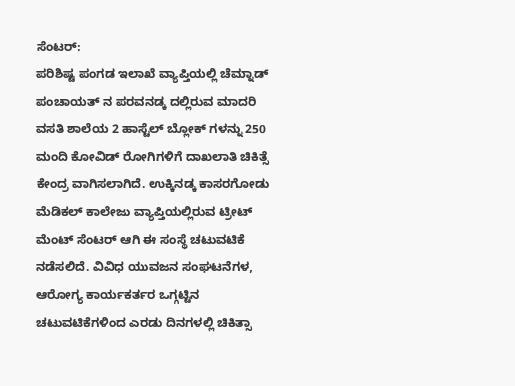ಸೆಂಟರ್:
ಪರಿಶಿಷ್ಟ ಪಂಗಡ ಇಲಾಖೆ ವ್ಯಾಪ್ತಿಯಲ್ಲಿ ಚೆಮ್ನಾಡ್ ಪಂಚಾಯತ್ ನ ಪರವನಡ್ಕ ದಲ್ಲಿರುವ ಮಾದರಿ ವಸತಿ ಶಾಲೆಯ 2 ಹಾಸ್ಟೆಲ್ ಬ್ಲೋಕ್ ಗಳನ್ನು 250 ಮಂದಿ ಕೋವಿಡ್ ರೋಗಿಗಳಿಗೆ ದಾಖಲಾತಿ ಚಿಕಿತ್ಸೆ ಕೇಂದ್ರ ವಾಗಿಸಲಾಗಿದೆ. ಉಕ್ಕಿನಡ್ಕ ಕಾಸರಗೋಡು ಮೆಡಿಕಲ್ ಕಾಲೇಜು ವ್ಯಾಪ್ತಿಯಲ್ಲಿರುವ ಟ್ರೀಟ್ ಮೆಂಟ್ ಸೆಂಟರ್ ಆಗಿ ಈ ಸಂಸ್ಥೆ ಚಟುವಟಿಕೆ ನಡೆಸಲಿದೆ. ವಿವಿಧ ಯುವಜನ ಸಂಘಟನೆಗಳ, ಆರೋಗ್ಯ ಕಾರ್ಯಕರ್ತರ ಒಗ್ಗಟ್ಟಿನ ಚಟುವಟಿಕೆಗಳಿಂದ ಎರಡು ದಿನಗಳಲ್ಲಿ ಚಿಕಿತ್ಸಾ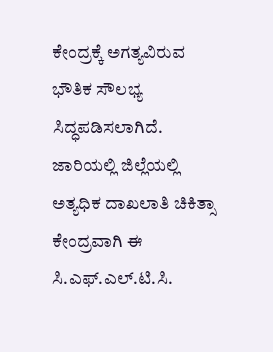ಕೇಂದ್ರಕ್ಕೆ ಅಗತ್ಯವಿರುವ ಭೌತಿಕ ಸೌಲಭ್ಯ ಸಿದ್ಧಪಡಿಸಲಾಗಿದೆ. ಜಾರಿಯಲ್ಲಿ ಜಿಲ್ಲೆಯಲ್ಲಿ ಅತ್ಯಧಿಕ ದಾಖಲಾತಿ ಚಿಕಿತ್ಸಾ ಕೇಂದ್ರವಾಗಿ ಈ ಸಿ.ಎಫ್.ಎಲ್.ಟಿ.ಸಿ.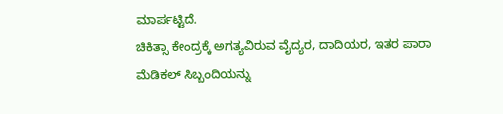ಮಾರ್ಪಟ್ಟಿದೆ.
ಚಿಕಿತ್ಸಾ ಕೇಂದ್ರಕ್ಕೆ ಅಗತ್ಯವಿರುವ ವೈದ್ಯರ, ದಾದಿಯರ, ಇತರ ಪಾರಾ ಮೆಡಿಕಲ್ ಸಿಬ್ಬಂದಿಯನ್ನು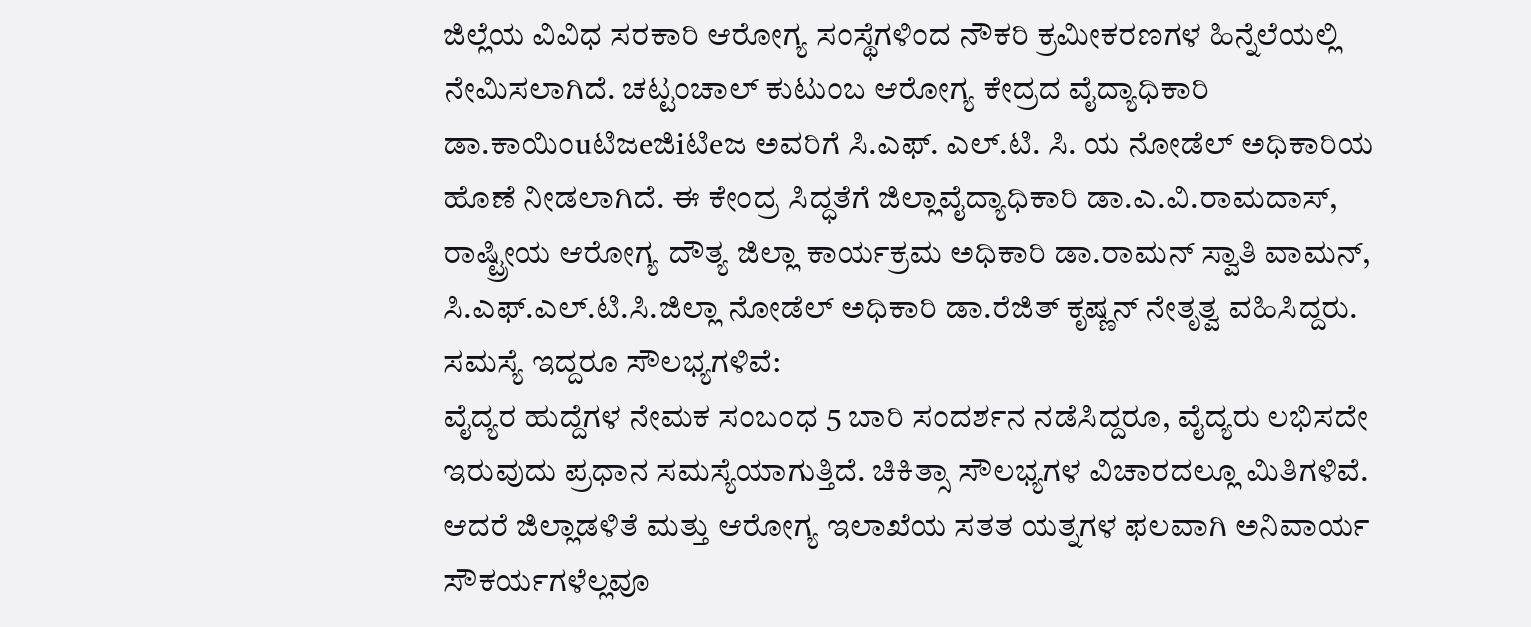ಜಿಲ್ಲೆಯ ವಿವಿಧ ಸರಕಾರಿ ಆರೋಗ್ಯ ಸಂಸ್ಥೆಗಳಿಂದ ನೌಕರಿ ಕ್ರಮೀಕರಣಗಳ ಹಿನ್ನೆಲೆಯಲ್ಲಿ ನೇಮಿಸಲಾಗಿದೆ. ಚಟ್ಟಂಚಾಲ್ ಕುಟುಂಬ ಆರೋಗ್ಯ ಕೇದ್ರದ ವೈದ್ಯಾಧಿಕಾರಿ ಡಾ.ಕಾಯಿಂuಟಿಜeಜಿiಟಿeಜ ಅವರಿಗೆ ಸಿ.ಎಫ್. ಎಲ್.ಟಿ. ಸಿ. ಯ ನೋಡೆಲ್ ಅಧಿಕಾರಿಯ ಹೊಣೆ ನೀಡಲಾಗಿದೆ. ಈ ಕೇಂದ್ರ ಸಿದ್ಧತೆಗೆ ಜಿಲ್ಲಾವೈದ್ಯಾಧಿಕಾರಿ ಡಾ.ಎ.ವಿ.ರಾಮದಾಸ್, ರಾಷ್ಟ್ರೀಯ ಆರೋಗ್ಯ ದೌತ್ಯ ಜಿಲ್ಲಾ ಕಾರ್ಯಕ್ರಮ ಅಧಿಕಾರಿ ಡಾ.ರಾಮನ್ ಸ್ವಾತಿ ವಾಮನ್, ಸಿ.ಎಫ್.ಎಲ್.ಟಿ.ಸಿ.ಜಿಲ್ಲಾ ನೋಡೆಲ್ ಅಧಿಕಾರಿ ಡಾ.ರೆಜಿತ್ ಕೃಷ್ಣನ್ ನೇತೃತ್ವ ವಹಿಸಿದ್ದರು.
ಸಮಸ್ಯೆ ಇದ್ದರೂ ಸೌಲಭ್ಯಗಳಿವೆ:
ವೈದ್ಯರ ಹುದ್ದೆಗಳ ನೇಮಕ ಸಂಬಂಧ 5 ಬಾರಿ ಸಂದರ್ಶನ ನಡೆಸಿದ್ದರೂ, ವೈದ್ಯರು ಲಭಿಸದೇ ಇರುವುದು ಪ್ರಧಾನ ಸಮಸ್ಯೆಯಾಗುತ್ತಿದೆ. ಚಿಕಿತ್ಸಾ ಸೌಲಭ್ಯಗಳ ವಿಚಾರದಲ್ಲೂ ಮಿತಿಗಳಿವೆ. ಆದರೆ ಜಿಲ್ಲಾಡಳಿತೆ ಮತ್ತು ಆರೋಗ್ಯ ಇಲಾಖೆಯ ಸತತ ಯತ್ನಗಳ ಫಲವಾಗಿ ಅನಿವಾರ್ಯ ಸೌಕರ್ಯಗಳೆಲ್ಲವೂ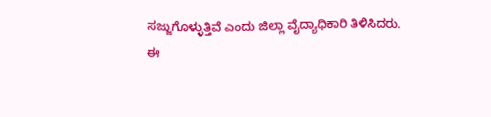ಸಜ್ಜುಗೊಳ್ಳುತ್ತಿವೆ ಎಂದು ಜಿಲ್ಲಾ ವೈದ್ಯಾಧಿಕಾರಿ ತಿಳಿಸಿದರು.
ಈ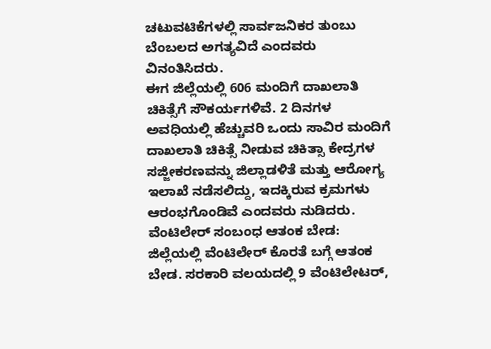ಚಟುವಟಿಕೆಗಳಲ್ಲಿ ಸಾರ್ವಜನಿಕರ ತುಂಬು ಬೆಂಬಲದ ಅಗತ್ಯವಿದೆ ಎಂದವರು ವಿನಂತಿಸಿದರು.
ಈಗ ಜಿಲ್ಲೆಯಲ್ಲಿ 606 ಮಂದಿಗೆ ದಾಖಲಾತಿ ಚಿಕಿತ್ಸೆಗೆ ಸೌಕರ್ಯಗಳಿವೆ. 2 ದಿನಗಳ ಅವಧಿಯಲ್ಲಿ ಹೆಚ್ಚುವರಿ ಒಂದು ಸಾವಿರ ಮಂದಿಗೆ ದಾಖಲಾತಿ ಚಿಕಿತ್ಸೆ ನೀಡುವ ಚಿಕಿತ್ಸಾ ಕೇದ್ರಗಳ ಸಜ್ಜೀಕರಣವನ್ನು ಜಿಲ್ಲಾಡಳಿತೆ ಮತ್ತು ಆರೋಗ್ಯ ಇಲಾಖೆ ನಡೆಸಲಿದ್ದು, ಇದಕ್ಕಿರುವ ಕ್ರಮಗಳು ಆರಂಭಗೊಂಡಿವೆ ಎಂದವರು ನುಡಿದರು.
ವೆಂಟಿಲೇರ್ ಸಂಬಂಧ ಆತಂಕ ಬೇಡ:
ಜಿಲ್ಲೆಯಲ್ಲಿ ವೆಂಟಿಲೇರ್ ಕೊರತೆ ಬಗ್ಗೆ ಆತಂಕ ಬೇಡ. ಸರಕಾರಿ ವಲಯದಲ್ಲಿ 9 ವೆಂಟಿಲೇಟರ್,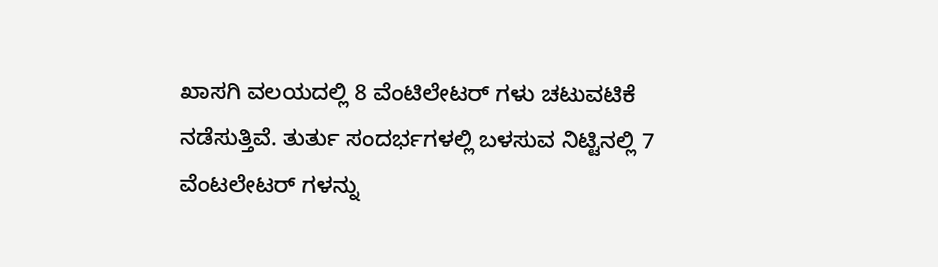ಖಾಸಗಿ ವಲಯದಲ್ಲಿ 8 ವೆಂಟಿಲೇಟರ್ ಗಳು ಚಟುವಟಿಕೆ ನಡೆಸುತ್ತಿವೆ. ತುರ್ತು ಸಂದರ್ಭಗಳಲ್ಲಿ ಬಳಸುವ ನಿಟ್ಟಿನಲ್ಲಿ 7 ವೆಂಟಲೇಟರ್ ಗಳನ್ನು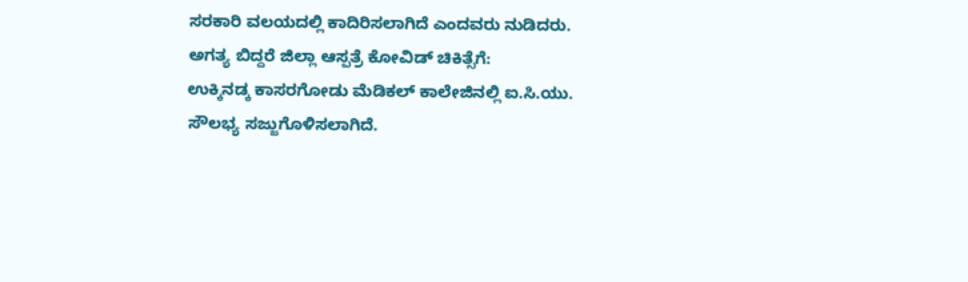ಸರಕಾರಿ ವಲಯದಲ್ಲಿ ಕಾದಿರಿಸಲಾಗಿದೆ ಎಂದವರು ನುಡಿದರು.
ಅಗತ್ಯ ಬಿದ್ದರೆ ಜಿಲ್ಲಾ ಆಸ್ಪತ್ರೆ ಕೋವಿಡ್ ಚಿಕಿತ್ಸೆಗೆ:
ಉಕ್ಕಿನಡ್ಕ ಕಾಸರಗೋಡು ಮೆಡಿಕಲ್ ಕಾಲೇಜಿನಲ್ಲಿ ಐ.ಸಿ.ಯು. ಸೌಲಭ್ಯ ಸಜ್ಜುಗೊಳಿಸಲಾಗಿದೆ.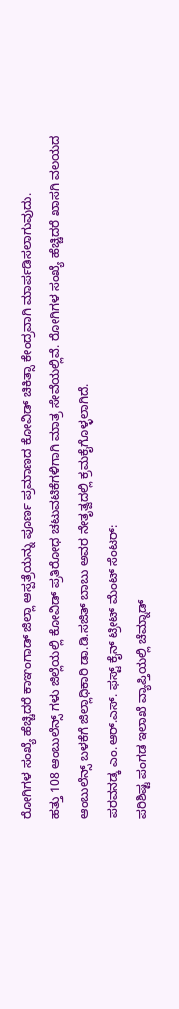ರೋಗಿಗಳ ಸಂಖ್ಯೆ ಹೆಚ್ಚಿದರೆ ಕಾಞಂಗಾಡ್ ಜಿಲ್ಲಾ ಆಸ್ಪತ್ರೆಯನ್ನು ಪೂರ್ಣ ಪ್ರಮಾಣದ ಕೋವಿಡ್ ಚಿಕಿತ್ಸಾ ಕೇಂದ್ರವಾಗಿ ಮಾರ್ಪಡಿಸಲಾಗುವುದು.
ಹತ್ತು 108 ಆಂಬುಲೆನ್ಸ್ ಗಳು ಜಿಲ್ಲೆಯಲ್ಲಿ ಕೋವಿಡ್ ಪ್ರತಿರೋಧ ಚಟುವಟಿಕೆಗಳಿಗಾಗಿ ಮಾತ್ರ ಸೇವೆಯಲ್ಲಿವೆ. ರೋಗಿಗಳ ಸಂಖ್ಯೆ ಹೆಚ್ಚಿದರೆ ಖಾಸಗಿ ವಲಯದ ಆಂಬುಲೆನ್ಸ್ ಬಳಕೆಗೆ ಜಿಲ್ಲಾಧಿಕಾರಿ ಡಾ.ಡಿ.ಸಜಿತ್ ಬಾಬು ಅವರ ನೇತೃತ್ವದಲ್ಲಿ ಕ್ರಮಕೈಗೊಳ್ಳಲಾಗಿದೆ.
ಪರವನಡ್ಕ ಎಂ.ಆರ್.ಎಸ್. ಫಸ್ಟ್ ಕೈನ್ ಟ್ರೀಟ್ ಮೆಂಟ್ ಸೆಂಟರ್:
ಪರಿಶಿಷ್ಟ ಪಂಗಡ ಇಲಾಖೆ ವ್ಯಾಪ್ತಿಯಲ್ಲಿ ಚೆಮ್ನಾಡ್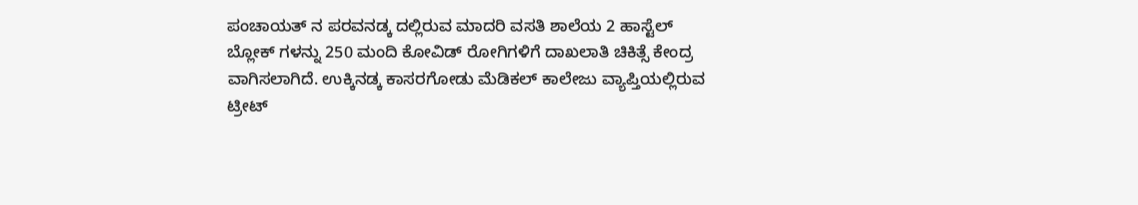ಪಂಚಾಯತ್ ನ ಪರವನಡ್ಕ ದಲ್ಲಿರುವ ಮಾದರಿ ವಸತಿ ಶಾಲೆಯ 2 ಹಾಸ್ಟೆಲ್ ಬ್ಲೋಕ್ ಗಳನ್ನು 250 ಮಂದಿ ಕೋವಿಡ್ ರೋಗಿಗಳಿಗೆ ದಾಖಲಾತಿ ಚಿಕಿತ್ಸೆ ಕೇಂದ್ರ ವಾಗಿಸಲಾಗಿದೆ. ಉಕ್ಕಿನಡ್ಕ ಕಾಸರಗೋಡು ಮೆಡಿಕಲ್ ಕಾಲೇಜು ವ್ಯಾಪ್ತಿಯಲ್ಲಿರುವ ಟ್ರೀಟ್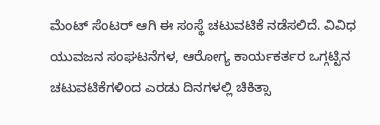ಮೆಂಟ್ ಸೆಂಟರ್ ಆಗಿ ಈ ಸಂಸ್ಥೆ ಚಟುವಟಿಕೆ ನಡೆಸಲಿದೆ. ವಿವಿಧ ಯುವಜನ ಸಂಘಟನೆಗಳ, ಆರೋಗ್ಯ ಕಾರ್ಯಕರ್ತರ ಒಗ್ಗಟ್ಟಿನ ಚಟುವಟಿಕೆಗಳಿಂದ ಎರಡು ದಿನಗಳಲ್ಲಿ ಚಿಕಿತ್ಸಾ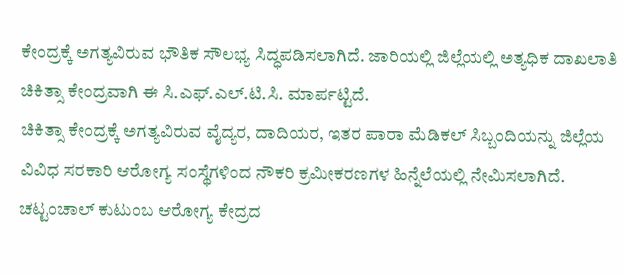ಕೇಂದ್ರಕ್ಕೆ ಅಗತ್ಯವಿರುವ ಭೌತಿಕ ಸೌಲಭ್ಯ ಸಿದ್ಧಪಡಿಸಲಾಗಿದೆ. ಜಾರಿಯಲ್ಲಿ ಜಿಲ್ಲೆಯಲ್ಲಿ ಅತ್ಯಧಿಕ ದಾಖಲಾತಿ ಚಿಕಿತ್ಸಾ ಕೇಂದ್ರವಾಗಿ ಈ ಸಿ.ಎಫ್.ಎಲ್.ಟಿ.ಸಿ. ಮಾರ್ಪಟ್ಟಿದೆ.
ಚಿಕಿತ್ಸಾ ಕೇಂದ್ರಕ್ಕೆ ಅಗತ್ಯವಿರುವ ವೈದ್ಯರ, ದಾದಿಯರ, ಇತರ ಪಾರಾ ಮೆಡಿಕಲ್ ಸಿಬ್ಬಂದಿಯನ್ನು ಜಿಲ್ಲೆಯ ವಿವಿಧ ಸರಕಾರಿ ಆರೋಗ್ಯ ಸಂಸ್ಥೆಗಳಿಂದ ನೌಕರಿ ಕ್ರಮೀಕರಣಗಳ ಹಿನ್ನೆಲೆಯಲ್ಲಿ ನೇಮಿಸಲಾಗಿದೆ. ಚಟ್ಟಂಚಾಲ್ ಕುಟುಂಬ ಆರೋಗ್ಯ ಕೇದ್ರದ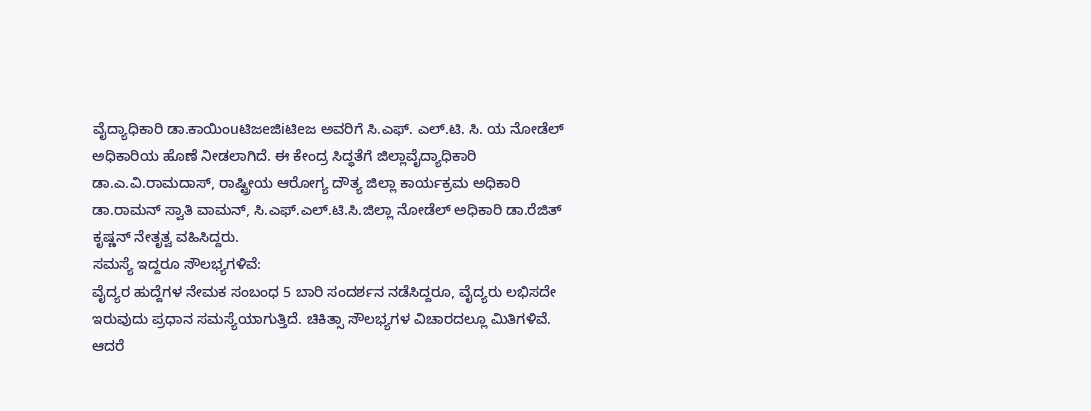ವೈದ್ಯಾಧಿಕಾರಿ ಡಾ.ಕಾಯಿಂuಟಿಜeಜಿiಟಿeಜ ಅವರಿಗೆ ಸಿ.ಎಫ್. ಎಲ್.ಟಿ. ಸಿ. ಯ ನೋಡೆಲ್ ಅಧಿಕಾರಿಯ ಹೊಣೆ ನೀಡಲಾಗಿದೆ. ಈ ಕೇಂದ್ರ ಸಿದ್ಧತೆಗೆ ಜಿಲ್ಲಾವೈದ್ಯಾಧಿಕಾರಿ ಡಾ.ಎ.ವಿ.ರಾಮದಾಸ್, ರಾಷ್ಟ್ರೀಯ ಆರೋಗ್ಯ ದೌತ್ಯ ಜಿಲ್ಲಾ ಕಾರ್ಯಕ್ರಮ ಅಧಿಕಾರಿ ಡಾ.ರಾಮನ್ ಸ್ವಾತಿ ವಾಮನ್, ಸಿ.ಎಫ್.ಎಲ್.ಟಿ.ಸಿ.ಜಿಲ್ಲಾ ನೋಡೆಲ್ ಅಧಿಕಾರಿ ಡಾ.ರೆಜಿತ್ ಕೃಷ್ಣನ್ ನೇತೃತ್ವ ವಹಿಸಿದ್ದರು.
ಸಮಸ್ಯೆ ಇದ್ದರೂ ಸೌಲಭ್ಯಗಳಿವೆ:
ವೈದ್ಯರ ಹುದ್ದೆಗಳ ನೇಮಕ ಸಂಬಂಧ 5 ಬಾರಿ ಸಂದರ್ಶನ ನಡೆಸಿದ್ದರೂ, ವೈದ್ಯರು ಲಭಿಸದೇ ಇರುವುದು ಪ್ರಧಾನ ಸಮಸ್ಯೆಯಾಗುತ್ತಿದೆ. ಚಿಕಿತ್ಸಾ ಸೌಲಭ್ಯಗಳ ವಿಚಾರದಲ್ಲೂ ಮಿತಿಗಳಿವೆ. ಆದರೆ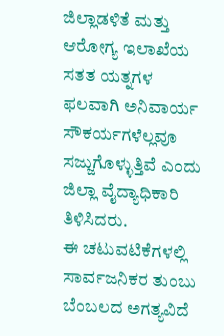ಜಿಲ್ಲಾಡಳಿತೆ ಮತ್ತು ಆರೋಗ್ಯ ಇಲಾಖೆಯ ಸತತ ಯತ್ನಗಳ ಫಲವಾಗಿ ಅನಿವಾರ್ಯ ಸೌಕರ್ಯಗಳೆಲ್ಲವೂ ಸಜ್ಜುಗೊಳ್ಳುತ್ತಿವೆ ಎಂದು ಜಿಲ್ಲಾ ವೈದ್ಯಾಧಿಕಾರಿ ತಿಳಿಸಿದರು.
ಈ ಚಟುವಟಿಕೆಗಳಲ್ಲಿ ಸಾರ್ವಜನಿಕರ ತುಂಬು ಬೆಂಬಲದ ಅಗತ್ಯವಿದೆ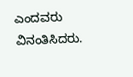ಎಂದವರು ವಿನಂತಿಸಿದರು.